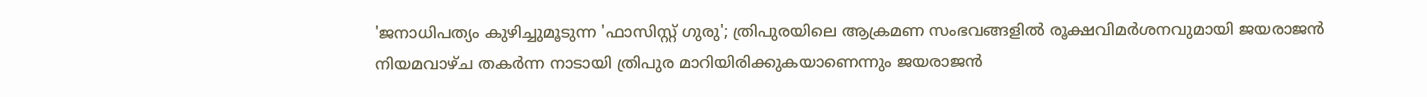'ജനാധിപത്യം കുഴിച്ചുമൂടുന്ന 'ഫാസിസ്റ്റ് ഗുരു'; ത്രിപുരയിലെ ആക്രമണ സംഭവങ്ങളിൽ രൂക്ഷവിമർശനവുമായി ജയരാജൻ
നിയമവാഴ്ച തകർന്ന നാടായി ത്രിപുര മാറിയിരിക്കുകയാണെന്നും ജയരാജൻ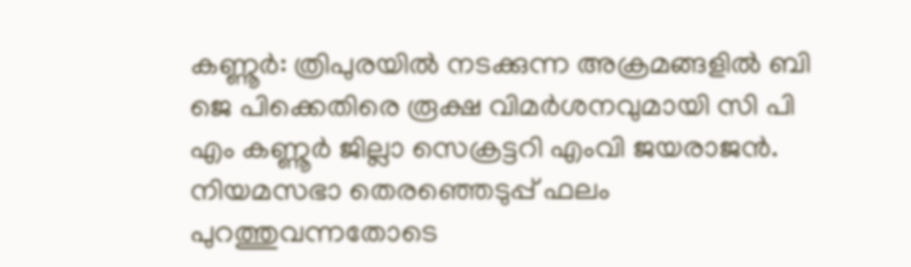കണ്ണൂർ: ത്രിപുരയിൽ നടക്കുന്ന അക്രമങ്ങളിൽ ബി ജെ പിക്കെതിരെ രൂക്ഷ വിമർശനവുമായി സി പി എം കണ്ണൂർ ജില്ലാ സെക്രട്ടറി എംവി ജയരാജൻ. നിയമസഭാ തെരഞ്ഞെടുപ്പ് ഫലം പുറത്തുവന്നതോടെ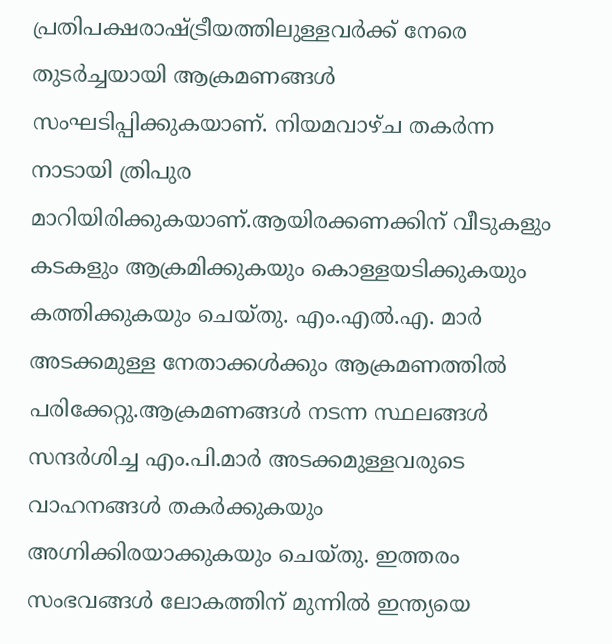പ്രതിപക്ഷരാഷ്ട്രീയത്തിലുള്ളവർക്ക് നേരെ തുടർച്ചയായി ആക്രമണങ്ങൾ സംഘടിപ്പിക്കുകയാണ്. നിയമവാഴ്ച തകർന്ന നാടായി ത്രിപുര മാറിയിരിക്കുകയാണ്.ആയിരക്കണക്കിന് വീടുകളും കടകളും ആക്രമിക്കുകയും കൊള്ളയടിക്കുകയും കത്തിക്കുകയും ചെയ്തു. എം.എൽ.എ. മാർ അടക്കമുള്ള നേതാക്കൾക്കും ആക്രമണത്തിൽ പരിക്കേറ്റു.ആക്രമണങ്ങൾ നടന്ന സ്ഥലങ്ങൾ സന്ദർശിച്ച എം.പി.മാർ അടക്കമുള്ളവരുടെ വാഹനങ്ങൾ തകർക്കുകയും അഗ്നിക്കിരയാക്കുകയും ചെയ്തു. ഇത്തരം സംഭവങ്ങൾ ലോകത്തിന് മുന്നിൽ ഇന്ത്യയെ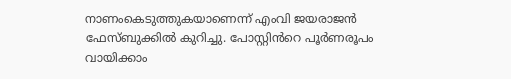നാണംകെടുത്തുകയാണെന്ന് എംവി ജയരാജൻ ഫേസ്ബുക്കിൽ കുറിച്ചു. പോസ്റ്റിൻറെ പൂർണരൂപം വായിക്കാം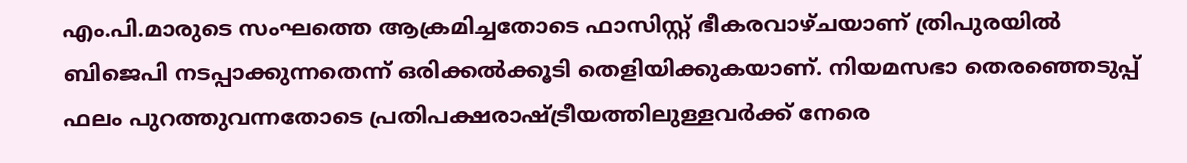എം.പി.മാരുടെ സംഘത്തെ ആക്രമിച്ചതോടെ ഫാസിസ്റ്റ് ഭീകരവാഴ്ചയാണ് ത്രിപുരയിൽ ബിജെപി നടപ്പാക്കുന്നതെന്ന് ഒരിക്കൽക്കൂടി തെളിയിക്കുകയാണ്. നിയമസഭാ തെരഞ്ഞെടുപ്പ് ഫലം പുറത്തുവന്നതോടെ പ്രതിപക്ഷരാഷ്ട്രീയത്തിലുള്ളവർക്ക് നേരെ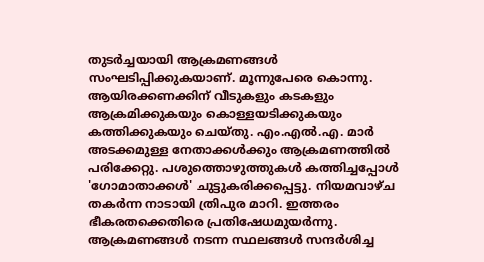തുടർച്ചയായി ആക്രമണങ്ങൾ സംഘടിപ്പിക്കുകയാണ്. മൂന്നുപേരെ കൊന്നു. ആയിരക്കണക്കിന് വീടുകളും കടകളും ആക്രമിക്കുകയും കൊള്ളയടിക്കുകയും കത്തിക്കുകയും ചെയ്തു. എം.എൽ.എ. മാർ അടക്കമുള്ള നേതാക്കൾക്കും ആക്രമണത്തിൽ പരിക്കേറ്റു. പശുത്തൊഴുത്തുകൾ കത്തിച്ചപ്പോൾ 'ഗോമാതാക്കൾ' ചുട്ടുകരിക്കപ്പെട്ടു. നിയമവാഴ്ച തകർന്ന നാടായി ത്രിപുര മാറി. ഇത്തരം ഭീകരതക്കെതിരെ പ്രതിഷേധമുയർന്നു. ആക്രമണങ്ങൾ നടന്ന സ്ഥലങ്ങൾ സന്ദർശിച്ച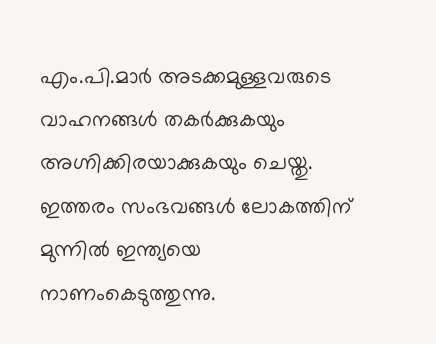എം.പി.മാർ അടക്കമുള്ളവരുടെ വാഹനങ്ങൾ തകർക്കുകയും അഗ്നിക്കിരയാക്കുകയും ചെയ്തു. ഇത്തരം സംഭവങ്ങൾ ലോകത്തിന് മുന്നിൽ ഇന്ത്യയെ നാണംകെടുത്തുന്നു.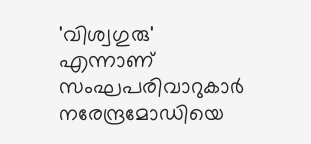'വിശ്വഗുരു' എന്നാണ് സംഘപരിവാറുകാർ നരേന്ദ്രമോഡിയെ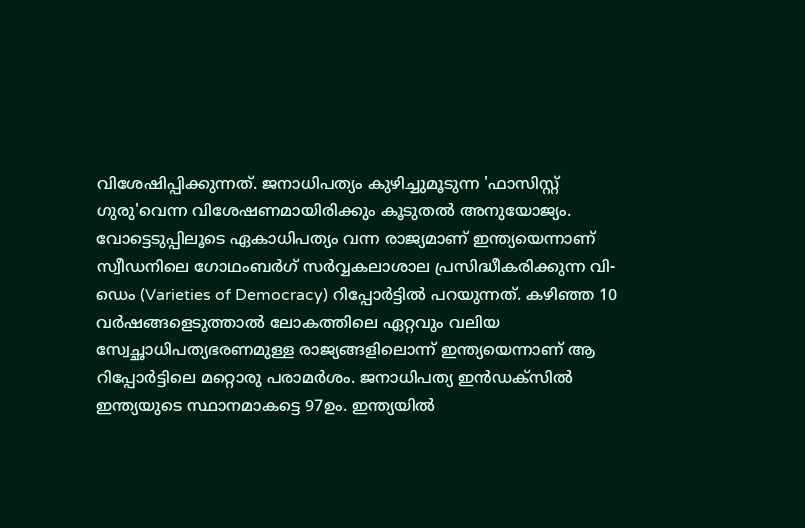വിശേഷിപ്പിക്കുന്നത്. ജനാധിപത്യം കുഴിച്ചുമൂടുന്ന 'ഫാസിസ്റ്റ് ഗുരു'വെന്ന വിശേഷണമായിരിക്കും കൂടുതൽ അനുയോജ്യം.
വോട്ടെടുപ്പിലൂടെ ഏകാധിപത്യം വന്ന രാജ്യമാണ് ഇന്ത്യയെന്നാണ് സ്വീഡനിലെ ഗോഥംബർഗ് സർവ്വകലാശാല പ്രസിദ്ധീകരിക്കുന്ന വി-ഡെം (Varieties of Democracy) റിപ്പോർട്ടിൽ പറയുന്നത്. കഴിഞ്ഞ 10 വർഷങ്ങളെടുത്താൽ ലോകത്തിലെ ഏറ്റവും വലിയ സ്വേച്ഛാധിപത്യഭരണമുള്ള രാജ്യങ്ങളിലൊന്ന് ഇന്ത്യയെന്നാണ് ആ റിപ്പോർട്ടിലെ മറ്റൊരു പരാമർശം. ജനാധിപത്യ ഇൻഡക്സിൽ ഇന്ത്യയുടെ സ്ഥാനമാകട്ടെ 97ഉം. ഇന്ത്യയിൽ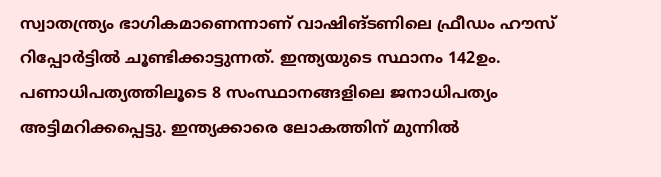സ്വാതന്ത്ര്യം ഭാഗികമാണെന്നാണ് വാഷിങ്ടണിലെ ഫ്രീഡം ഹൗസ് റിപ്പോർട്ടിൽ ചൂണ്ടിക്കാട്ടുന്നത്. ഇന്ത്യയുടെ സ്ഥാനം 142ഉം. പണാധിപത്യത്തിലൂടെ 8 സംസ്ഥാനങ്ങളിലെ ജനാധിപത്യം അട്ടിമറിക്കപ്പെട്ടു. ഇന്ത്യക്കാരെ ലോകത്തിന് മുന്നിൽ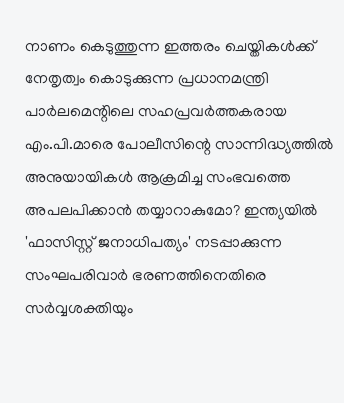നാണം കെടുത്തുന്ന ഇത്തരം ചെയ്തികൾക്ക് നേതൃത്വം കൊടുക്കുന്ന പ്രധാനമന്ത്രി പാർലമെന്റിലെ സഹപ്രവർത്തകരായ എം.പി.മാരെ പോലീസിന്റെ സാന്നിദ്ധ്യത്തിൽ അനുയായികൾ ആക്രമിച്ച സംഭവത്തെ അപലപിക്കാൻ തയ്യാറാകുമോ? ഇന്ത്യയിൽ 'ഫാസിസ്റ്റ് ജനാധിപത്യം' നടപ്പാക്കുന്ന സംഘപരിവാർ ഭരണത്തിനെതിരെ സർവ്വശക്തിയും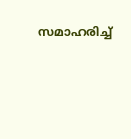സമാഹരിച്ച്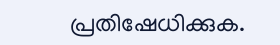പ്രതിഷേധിക്കുക.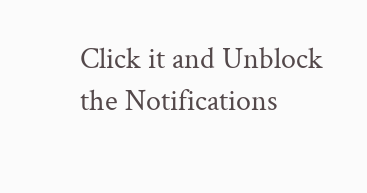Click it and Unblock the Notifications